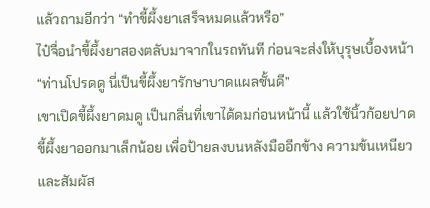แล้วถามอีกว่า “ทำขี้ผึ้งยาเสร็จหมดแล้วหรือ”
ไป๋จื่อนำขี้ผึ้งยาสองตลับมาจากในรถทันที ก่อนจะส่งให้บุรุษเบื้องหน้า “ท่านโปรดดู นี่เป็นขี้ผึ้งยารักษาบาดแผลชั้นดี”
เขาเปิดขี้ผึ้งยาดมดู เป็นกลิ่นที่เขาได้ดมก่อนหน้านี้ แล้วใช้นิ้วก้อยปาดขี้ผึ้งยาออกมาเล็กน้อย เพื่อป้ายลงบนหลังมืออีกข้าง ความข้นเหนียวและสัมผัส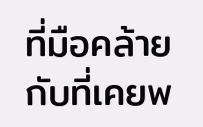ที่มือคล้ายกับที่เคยพ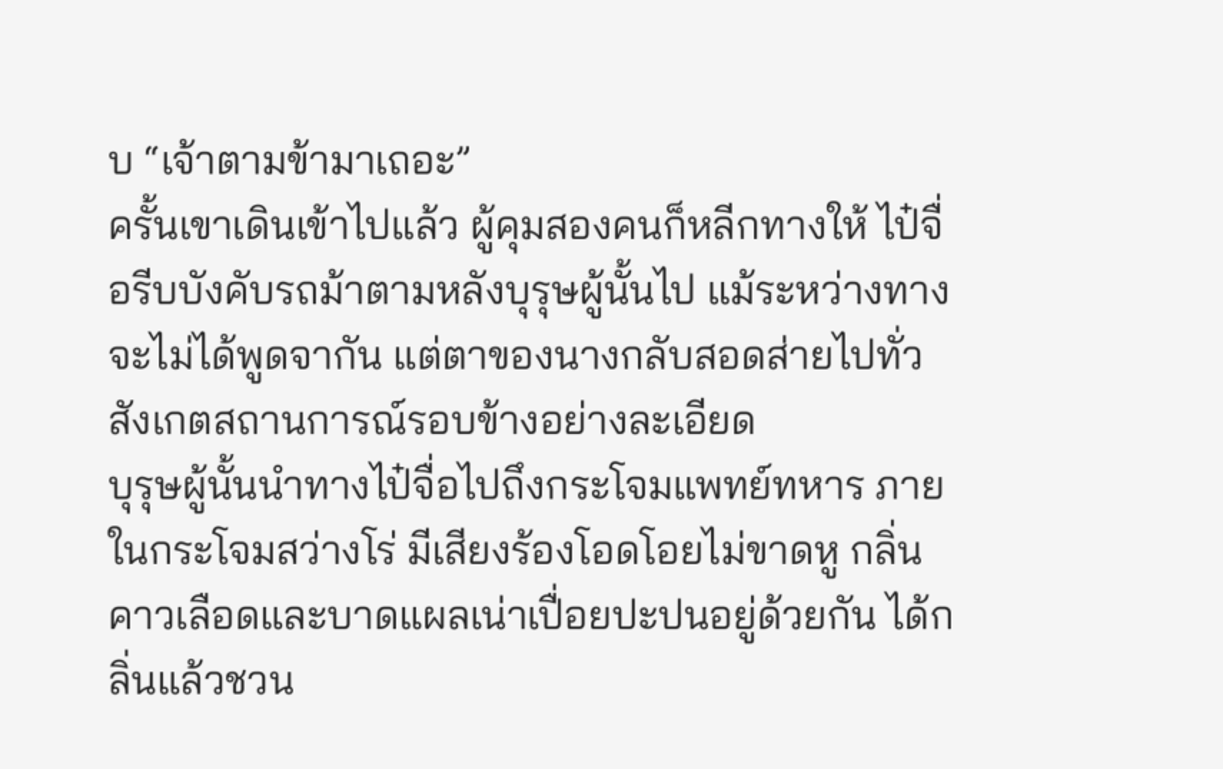บ “เจ้าตามข้ามาเถอะ”
ครั้นเขาเดินเข้าไปแล้ว ผู้คุมสองคนก็หลีกทางให้ ไป๋จื่อรีบบังคับรถม้าตามหลังบุรุษผู้นั้นไป แม้ระหว่างทางจะไม่ได้พูดจากัน แต่ตาของนางกลับสอดส่ายไปทั่ว สังเกตสถานการณ์รอบข้างอย่างละเอียด
บุรุษผู้นั้นนำทางไป๋จื่อไปถึงกระโจมแพทย์ทหาร ภายในกระโจมสว่างโร่ มีเสียงร้องโอดโอยไม่ขาดหู กลิ่นคาวเลือดและบาดแผลเน่าเปื่อยปะปนอยู่ด้วยกัน ได้กลิ่นแล้วชวน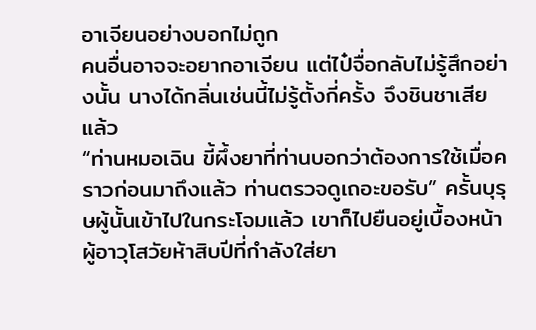อาเจียนอย่างบอกไม่ถูก
คนอื่นอาจจะอยากอาเจียน แต่ไป๋จื่อกลับไม่รู้สึกอย่างนั้น นางได้กลิ่นเช่นนี้ไม่รู้ตั้งกี่ครั้ง จึงชินชาเสียแล้ว
“ท่านหมอเฉิน ขี้ผึ้งยาที่ท่านบอกว่าต้องการใช้เมื่อคราวก่อนมาถึงแล้ว ท่านตรวจดูเถอะขอรับ” ครั้นบุรุษผู้นั้นเข้าไปในกระโจมแล้ว เขาก็ไปยืนอยู่เบื้องหน้าผู้อาวุโสวัยห้าสิบปีที่กำลังใส่ยา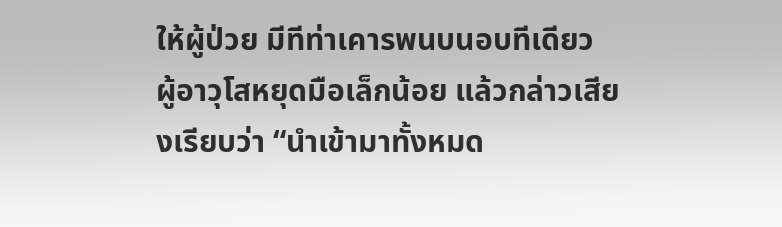ให้ผู้ป่วย มีทีท่าเคารพนบนอบทีเดียว
ผู้อาวุโสหยุดมือเล็กน้อย แล้วกล่าวเสียงเรียบว่า “นำเข้ามาทั้งหมด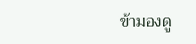ข้ามองดู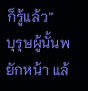ก็รู้แล้ว”
บุรุษผู้นั้นพยักหน้า แล้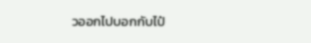วออกไปบอกกับไป๋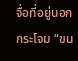จื่อที่อยู่นอกกระโจม “ขน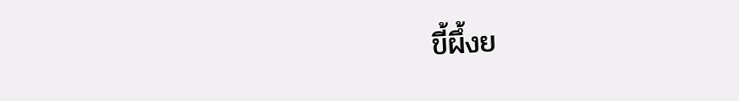ขี้ผึ้งย